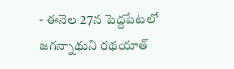- ఈనెల 27న పెద్దపేటలో జగన్నాథుని రథయాత్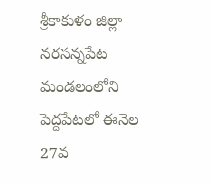శ్రీకాకుళం జిల్లా నరసన్నపేట మండలంలోని పెద్దపేటలో ఈనెల 27వ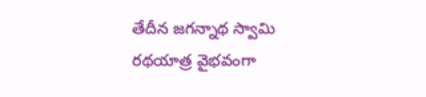తేదీన జగన్నాథ స్వామి రథయాత్ర వైభవంగా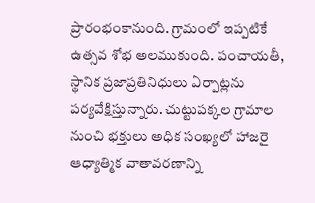ప్రారంభంకానుంది. గ్రామంలో ఇప్పటికే ఉత్సవ శోభ అలముకుంది. పంచాయతీ, స్థానిక ప్రజాప్రతినిధులు ఏర్పాట్లను పర్యవేక్షిస్తున్నారు. చుట్టుపక్కల గ్రామాల నుంచి భక్తులు అధిక సంఖ్యలో హాజరై ఆధ్యాత్మిక వాతావరణాన్ని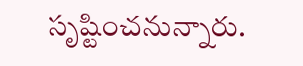సృష్టించనున్నారు.